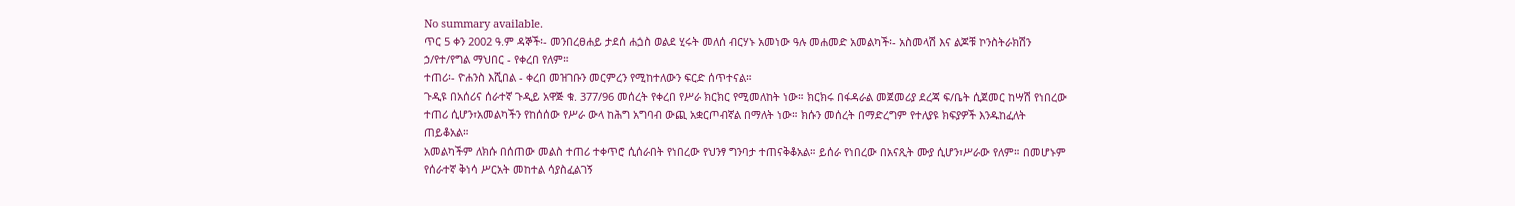No summary available.
ጥር 5 ቀን 2002 ዓ.ም ዳኞች፡- መንበረፀሐይ ታደሰ ሐጏስ ወልደ ሂሩት መለሰ ብርሃኑ አመነው ዓሉ መሐመድ አመልካች፡- አስመላሽ እና ልጆቹ ኮንስትራክሽን ኃ/የተ/የግል ማህበር - የቀረበ የለም።
ተጠሪ፡- ዮሐንስ እሺበል - ቀረበ መዝገቡን መርምረን የሚከተለውን ፍርድ ሰጥተናል።
ጉዲዩ በአሰሪና ሰራተኛ ጉዲይ አዋጅ ቁ. 377/96 መሰረት የቀረበ የሥራ ክርክር የሚመለከት ነው። ክርክሩ በፋዳራል መጀመሪያ ደረጃ ፍ/ቤት ሲጀመር ከሣሽ የነበረው ተጠሪ ሲሆን፣አመልካችን የከሰሰው የሥራ ውላ ከሕግ አግባብ ውጪ አቋርጦብኛል በማለት ነው። ክሱን መሰረት በማድረግም የተለያዩ ክፍያዎች እንዱከፈለት ጠይቆአል።
አመልካችም ለክሱ በሰጠው መልስ ተጠሪ ተቀጥሮ ሲሰራበት የነበረው የህንፃ ግንባታ ተጠናቅቆአል። ይሰራ የነበረው በአናጺት ሙያ ሲሆን፣ሥራው የለም። በመሆኑም የሰራተኛ ቅነሳ ሥርአት መከተል ሳያስፈልገኝ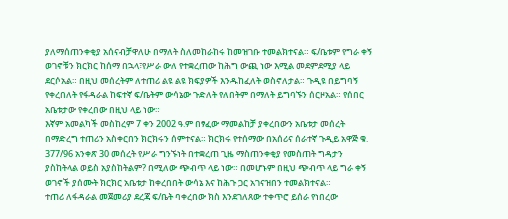ያለማሰጠንቀቂያ አሰናብቻዋለሁ በማለት ስለመከራከሩ ከመዝገቡ ተመልክተናል። ፍ/ቤቱም የግራ ቀኝ ወገኖቹን ክርክር ከሰማ በኋላ፣የሥራ ውለ የተቋረጠው ከሕግ ውጪ ነው እሚል መደምደሚያ ላይ ደርሶአል። በዚህ መሰረትም ለተጠሪ ልዩ ልዩ ክፍያዎች እንዱከፈለት ወስኖለታል። ጉዲዩ በይግባኝ የቀረበለት የፋዳራል ከፍተኛ ፍ/ቤትም ውሳኔው ጉድለት የለበትም በማለት ይግባኙን ሰርዞአል። የሰበር አቤቱታው የቀረበው በዚህ ላይ ነው።
እኛም አመልካች መስከረም 7 ቀን 2002 ዓ.ም በፃፈው ማመልከቻ ያቀረበውን አቤቱታ መሰረት በማድረግ ተጠሪን አስቀርበን ክርክሩን ሰምተናል። ክርክሩ የተሰማው በአሰሪና ሰራተኛ ጉዲይ አዋጅ ቁ. 377/96 አንቀጽ 30 መሰረት የሥራ ግንኙነት በተቋረጠ ጊዜ ማስጠንቀቂያ የመስጠት ግዳታን ያስከትላል ወይስ አያስከትልም? በሚለው ጭብጥ ላይ ነው። በመሆኑም በዚህ ጭብጥ ላይ ግራ ቀኝ ወገኖች ያሰሙት ክርክር አቤቱታ ከቀረበበት ውሳኔ እና ከሕጉ ጋር አገናዝበን ተመልክተናል።
ተጠሪ ለፋዳራል መጀመሪያ ደረጃ ፍ/ቤት ባቀረበው ክስ እንደገለጸው ተቀጥሮ ይሰራ የነበረው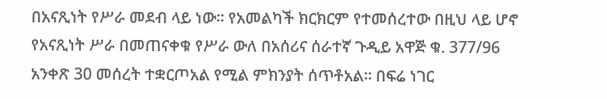በአናጺነት የሥራ መደብ ላይ ነው። የአመልካች ክርክርም የተመሰረተው በዚህ ላይ ሆኖ የአናጺነት ሥራ በመጠናቀቁ የሥራ ውለ በአሰሪና ሰራተኛ ጉዲይ አዋጅ ቁ. 377/96 አንቀጽ 30 መሰረት ተቋርጦአል የሚል ምክንያት ሰጥቶአል። በፍሬ ነገር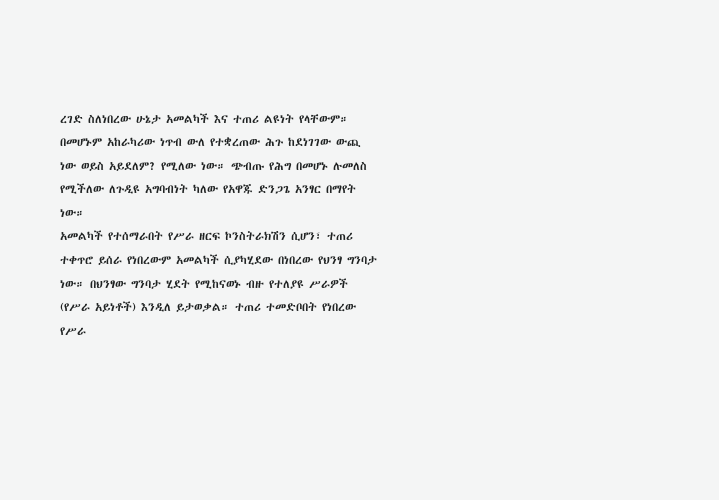ረገድ ስለነበረው ሁኔታ አመልካች እና ተጠሪ ልዩነት የላቸውም። በመሆኑም አከራካሪው ነጥብ ውለ የተቋረጠው ሕጉ ከደነገገው ውጪ ነው ወይስ አይደለም? የሚለው ነው። ጭብጡ የሕግ በመሆኑ ሉመለስ የሚችለው ለጉዲዩ አግባብነት ካለው የአዋጁ ድንጋጌ አንፃር በማየት ነው።
አመልካች የተሰማራበት የሥራ ዘርፍ ኮንስትራክሽን ሲሆን፣ ተጠሪ ተቀጥሮ ይሰራ የነበረውም አመልካች ሲያካሂደው በነበረው የህንፃ ግንባታ ነው። በህንፃው ግንባታ ሂደት የሚከናወኑ ብዙ የተለያዩ ሥራዎች (የሥራ አይነቶች) እንዲለ ይታወቃል። ተጠሪ ተመድቦበት የነበረው የሥራ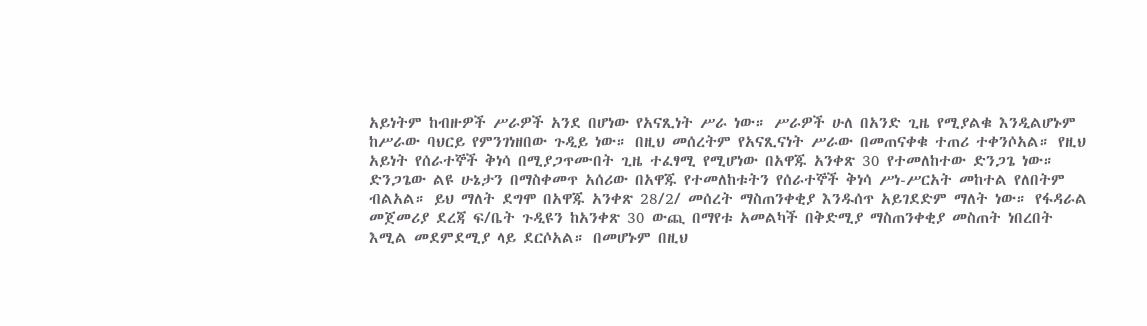አይነትም ከብዙዎች ሥራዎች አንደ በሆነው የአናጺነት ሥራ ነው። ሥራዎች ሁለ በአንድ ጊዜ የሚያልቁ እንዲልሆኑም ከሥራው ባህርይ የምንገነዘበው ጉዲይ ነው። በዚህ መሰረትም የአናጺናነት ሥራው በመጠናቀቁ ተጠሪ ተቀንሶአል። የዚህ አይነት የሰራተኞች ቅነሳ በሚያጋጥሙበት ጊዜ ተፈፃሚ የሚሆነው በአዋጁ አንቀጽ 30 የተመለከተው ድንጋጌ ነው። ድንጋጌው ልዩ ሁኔታን በማስቀመጥ አሰሪው በአዋጁ የተመለከቱትን የሰራተኞች ቅነሳ ሥነ-ሥርአት መከተል የለበትም ብልአል። ይህ ማለት ደግሞ በአዋጁ አንቀጽ 28/2/ መሰረት ማስጠንቀቂያ እንዱሰጥ አይገደድም ማለት ነው። የፋዳራል መጀመሪያ ደረጃ ፍ/ቤት ጉዲዩን ከአንቀጽ 30 ውጪ በማየቱ አመልካች በቅድሚያ ማስጠንቀቂያ መስጠት ነበረበት እሚል መደምደሚያ ላይ ደርሶአል። በመሆኑም በዚህ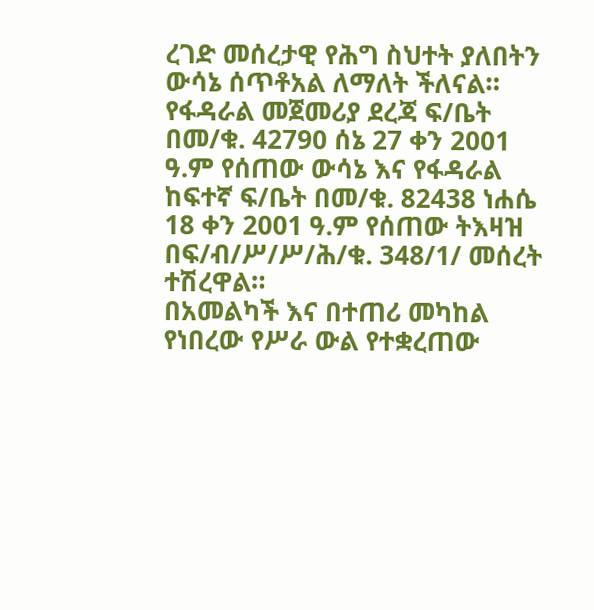ረገድ መሰረታዊ የሕግ ስህተት ያለበትን ውሳኔ ሰጥቶአል ለማለት ችለናል።
የፋዳራል መጀመሪያ ደረጃ ፍ/ቤት በመ/ቁ. 42790 ሰኔ 27 ቀን 2001 ዓ.ም የሰጠው ውሳኔ እና የፋዳራል ከፍተኛ ፍ/ቤት በመ/ቁ. 82438 ነሐሴ 18 ቀን 2001 ዓ.ም የሰጠው ትእዛዝ በፍ/ብ/ሥ/ሥ/ሕ/ቁ. 348/1/ መሰረት ተሽረዋል።
በአመልካች እና በተጠሪ መካከል የነበረው የሥራ ውል የተቋረጠው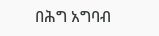በሕግ አግባብ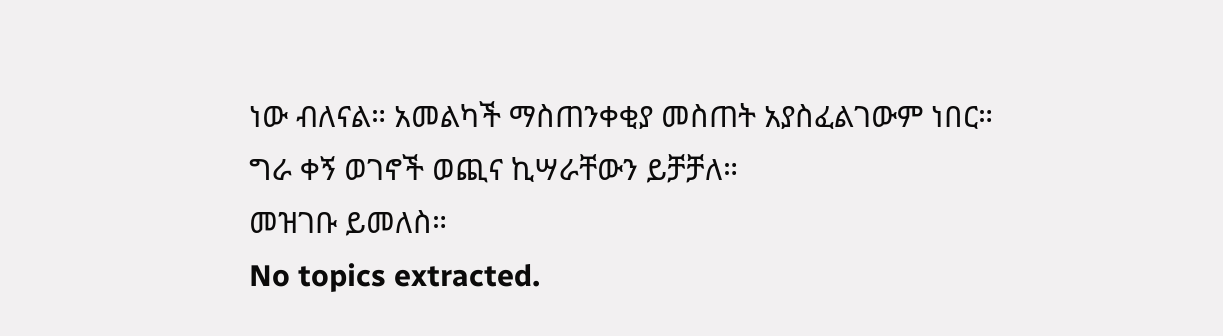ነው ብለናል። አመልካች ማስጠንቀቂያ መስጠት አያስፈልገውም ነበር።
ግራ ቀኝ ወገኖች ወጪና ኪሣራቸውን ይቻቻለ።
መዝገቡ ይመለስ።
No topics extracted.